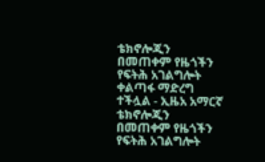ቴክኖሎጂን በመጠቀም የዜጎችን የፍትሕ አገልግሎት ቀልጣፋ ማድረግ ተችሏል - ኢዜአ አማርኛ
ቴክኖሎጂን በመጠቀም የዜጎችን የፍትሕ አገልግሎት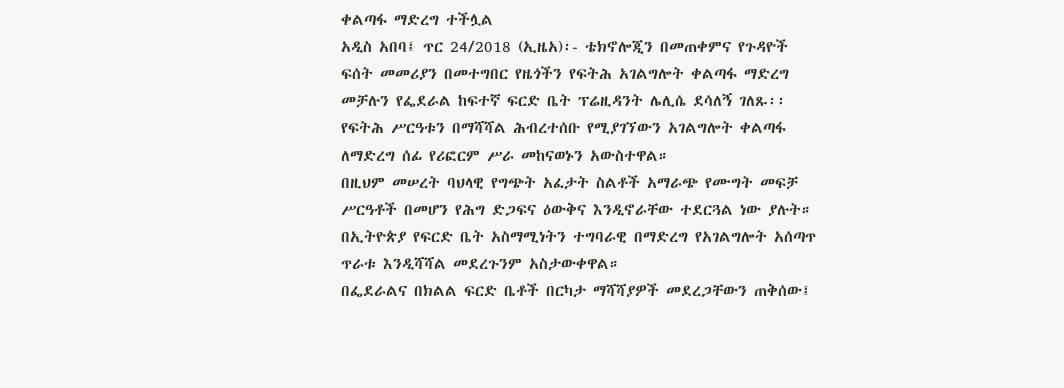ቀልጣፋ ማድረግ ተችሏል
አዲስ አበባ፤ ጥር 24/2018 (ኢዜአ)፡- ቴክኖሎጂን በመጠቀምና የጉዳዮች ፍሰት መመሪያን በመተግበር የዜጎችን የፍትሕ አገልግሎት ቀልጣፋ ማድረግ መቻሉን የፌደራል ከፍተኛ ፍርድ ቤት ፕሬዚዳንት ሌሊሴ ደሳለኝ ገለጹ፡፡
የፍትሕ ሥርዓቱን በማሻሻል ሕብረተሰቡ የሚያገኘውን አገልግሎት ቀልጣፋ ለማድረግ ሰፊ የሪፎርም ሥራ መከናወኑን አውስተዋል።
በዚህም መሠረት ባህላዊ የግጭት አፈታት ስልቶች አማራጭ የሙግት መፍቻ ሥርዓቶች በመሆን የሕግ ድጋፍና ዕውቅና እንዲኖራቸው ተደርጓል ነው ያሉት።
በኢትዮጵያ የፍርድ ቤት አስማሚነትን ተግባራዊ በማድረግ የአገልግሎት አሰጣጥ ጥራቱ እንዲሻሻል መደረጉንም አስታውቀዋል።
በፌደራልና በክልል ፍርድ ቤቶች በርካታ ማሻሻያዎች መደረጋቸውን ጠቅሰው፤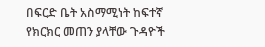በፍርድ ቤት አስማሚነት ከፍተኛ የክርክር መጠን ያላቸው ጉዳዮች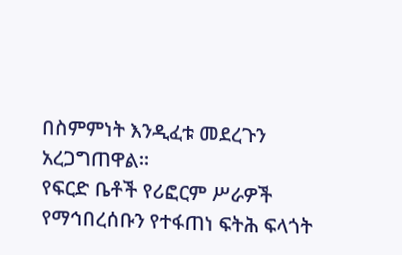በስምምነት እንዲፈቱ መደረጉን አረጋግጠዋል።
የፍርድ ቤቶች የሪፎርም ሥራዎች የማኅበረሰቡን የተፋጠነ ፍትሕ ፍላጎት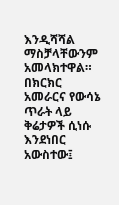እንዲሻሻል ማስቻላቸውንም አመላክተዋል።
በክርክር አመራርና የውሳኔ ጥራት ላይ ቅሬታዎች ሲነሱ እንደነበር አውስተው፤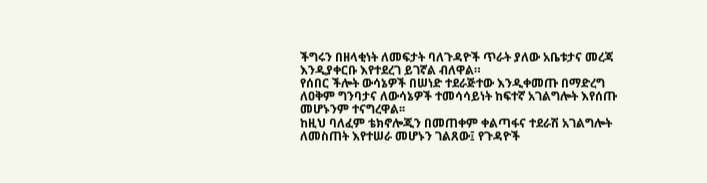ችግሩን በዘላቂነት ለመፍታት ባለጉዳዮች ጥራት ያለው አቤቱታና መረጃ እንዲያቀርቡ እየተደረገ ይገኛል ብለዋል።
የሰበር ችሎት ውሳኔዎች በሠነድ ተደራጅተው እንዲቀመጡ በማድረግ ለዐቅም ግንባታና ለውሳኔዎች ተመሳሳይነት ከፍተኛ አገልግሎት እየሰጡ መሆኑንም ተናግረዋል፡፡
ከዚህ ባለፈም ቴክኖሎጂን በመጠቀም ቀልጣፋና ተደራሽ አገልግሎት ለመስጠት እየተሠራ መሆኑን ገልጸው፤ የጉዳዮች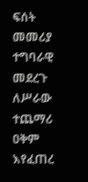ፍሰት መመሪያ ተግባራዊ መደረጉ ለሥራው ተጨማሪ ዐቅም እየፈጠረ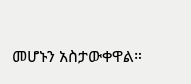መሆኑን አስታውቀዋል።